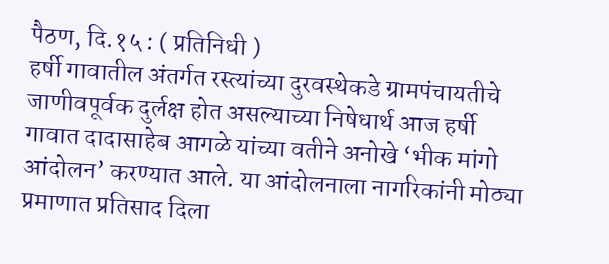पैठण, दि.१५ : ( प्रतिनिधी )
हर्षी गावातील अंतर्गत रस्त्यांच्या दुरवस्थेकडे ग्रामपंचायतीचे जाणीवपूर्वक दुर्लक्ष होत असल्याच्या निषेधार्थ आज हर्षी गावात दादासाहेब आगळे यांच्या वतीने अनोखे ‘भीक मांगो आंदोलन’ करण्यात आले. या आंदोलनाला नागरिकांनी मोठ्या प्रमाणात प्रतिसाद दिला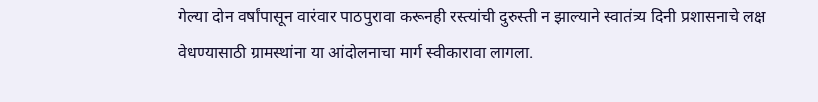गेल्या दोन वर्षांपासून वारंवार पाठपुरावा करूनही रस्त्यांची दुरुस्ती न झाल्याने स्वातंत्र्य दिनी प्रशासनाचे लक्ष वेधण्यासाठी ग्रामस्थांना या आंदोलनाचा मार्ग स्वीकारावा लागला.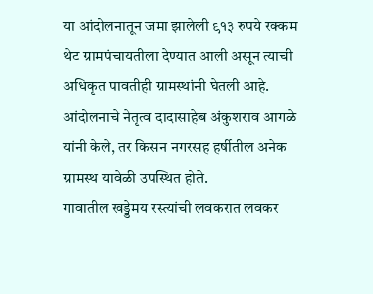या आंदोलनातून जमा झालेली ९१३ रुपये रक्कम थेट ग्रामपंचायतीला देण्यात आली असून त्याची अधिकृत पावतीही ग्रामस्थांनी घेतली आहे. आंदोलनाचे नेतृत्व दादासाहेब अंकुशराव आगळे यांनी केले, तर किसन नगरसह हर्षीतील अनेक ग्रामस्थ यावेळी उपस्थित होते.
गावातील खड्डेमय रस्त्यांची लवकरात लवकर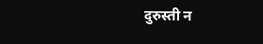दुरुस्ती न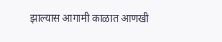झाल्यास आगामी काळात आणखी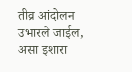तीव्र आंदोलन उभारले जाईल, असा इशारा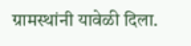ग्रामस्थांनी यावेळी दिला.